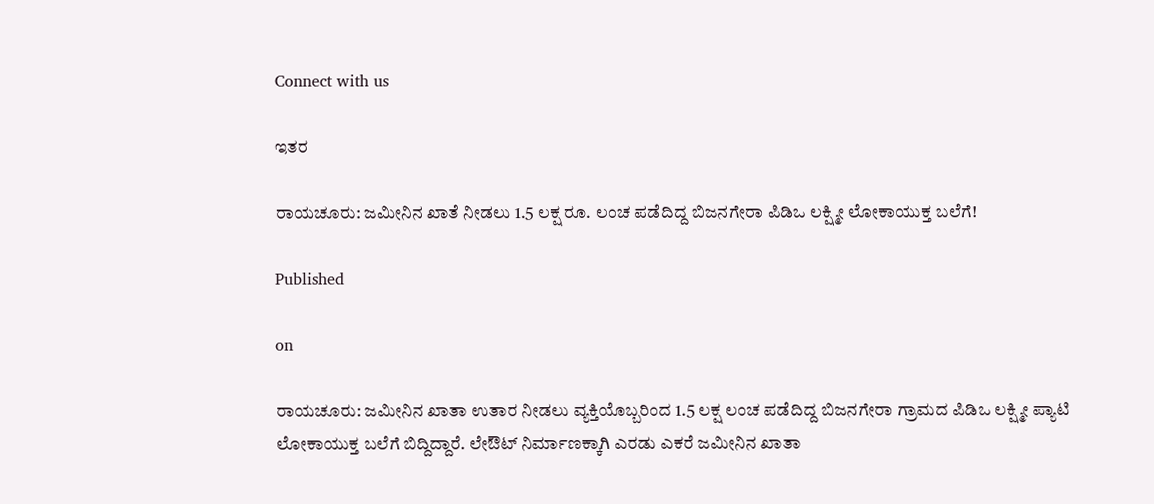Connect with us

ಇತರ

ರಾಯಚೂರು: ಜಮೀನಿನ ಖಾತೆ ನೀಡಲು 1.5 ಲಕ್ಷ ರೂ. ಲಂಚ ಪಡೆದಿದ್ದ ಬಿಜನಗೇರಾ ಪಿಡಿಒ ಲಕ್ಷ್ಮೀ ಲೋಕಾಯುಕ್ತ ಬಲೆಗೆ!

Published

on

ರಾಯಚೂರು: ಜಮೀನಿನ ಖಾತಾ ಉತಾರ ನೀಡಲು ವ್ಯಕ್ತಿಯೊಬ್ಬರಿಂದ 1.5 ಲಕ್ಷ ಲಂಚ ಪಡೆದಿದ್ದ ಬಿಜನಗೇರಾ ಗ್ರಾಮದ ಪಿಡಿಒ ಲಕ್ಷ್ಮೀ ಪ್ಯಾಟಿ ಲೋಕಾಯುಕ್ತ ಬಲೆಗೆ ಬಿದ್ದಿದ್ದಾರೆ. ಲೇಔಟ್ ನಿರ್ಮಾಣಕ್ಕಾಗಿ ಎರಡು ಎಕರೆ ಜಮೀನಿನ ಖಾತಾ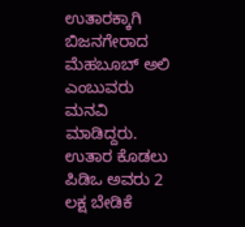ಉತಾರಕ್ಕಾಗಿ ಬಿಜನಗೇರಾದ ಮೆಹಬೂಬ್ ಅಲಿ ಎಂಬುವರು ಮನವಿ ಮಾಡಿದ್ದರು. ಉತಾರ ಕೊಡಲು ಪಿಡಿಒ ಅವರು 2 ಲಕ್ಷ ಬೇಡಿಕೆ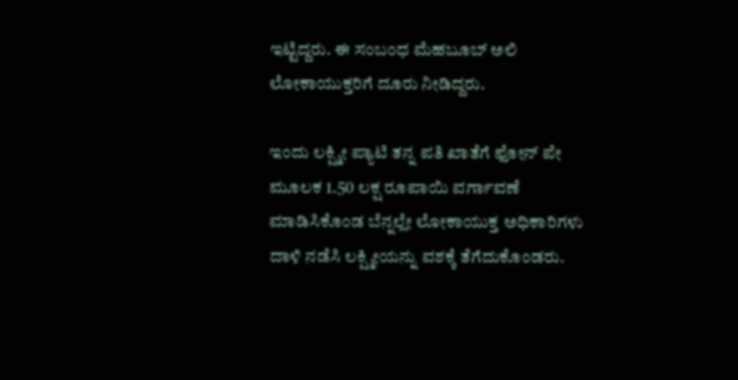ಇಟ್ಟಿದ್ದರು. ಈ ಸಂಬಂಧ ಮೆಹಬೂಬ್ ಅಲಿ ಲೋಕಾಯುಕ್ತರಿಗೆ ದೂರು ನೀಡಿದ್ದರು.

ಇಂದು ಲಕ್ಷ್ಮೀ ಪ್ಯಾಟಿ ತನ್ನ ಪತಿ ಖಾತೆಗೆ ಫೋನ್ ಪೇ ಮೂಲಕ 1.50 ಲಕ್ಷ ರೂಪಾಯಿ ವರ್ಗಾವಣೆ ಮಾಡಿಸಿಕೊಂಡ ಬೆನ್ನಲ್ಲೇ ಲೋಕಾಯುಕ್ತ ಅಧಿಕಾರಿಗಳು ದಾಳಿ ನಡೆಸಿ ಲಕ್ಷ್ಮೀಯನ್ನು ವಶಕ್ಕೆ ತೆಗೆದುಕೊಂಡರು.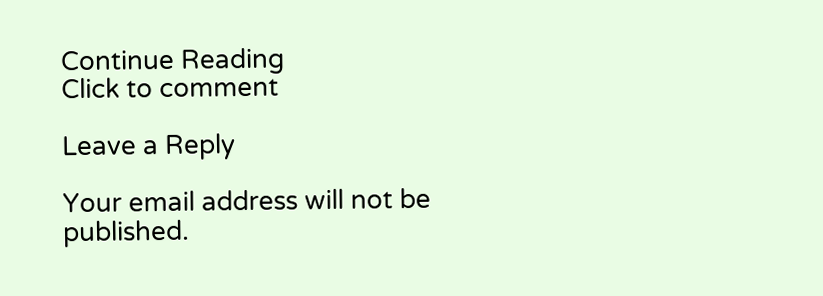Continue Reading
Click to comment

Leave a Reply

Your email address will not be published.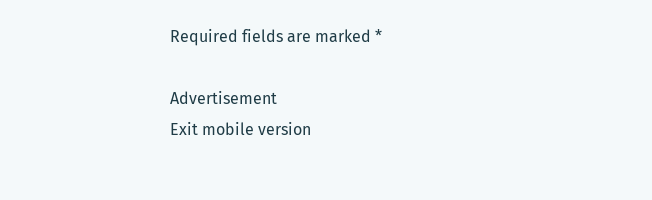Required fields are marked *

Advertisement
Exit mobile version